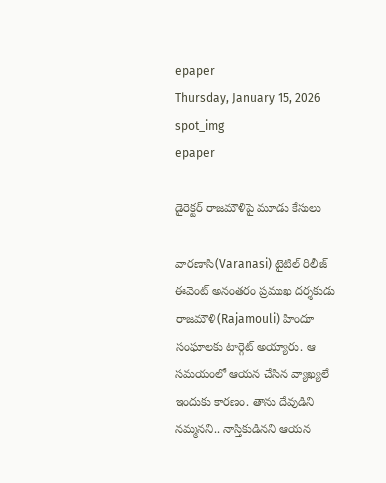epaper
Thursday, January 15, 2026
spot_img
epaper

డైరెక్టర్ రాజమౌళిపై మూడు కేసులు

వారణాసి(Varanasi) టైటిల్ రిలీజ్ ఈవెంట్ అనంతరం ప్రముఖ దర్శకుడు రాజమౌళి(Rajamouli) హిందూ సంఘాలకు టార్గెట్ అయ్యారు. ఆ సమయంలో ఆయన చేసిన వ్యాఖ్యలే ఇందుకు కారణం. తాను దేవుడిని నమ్మనని.. నాస్తికుడినని ఆయన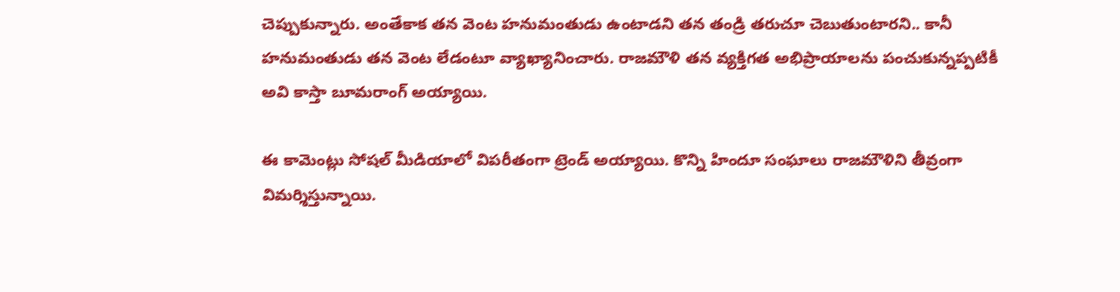చెప్పుకున్నారు. అంతేకాక తన వెంట హనుమంతుడు ఉంటాడని తన తండ్రి తరుచూ చెబుతుంటారని.. కానీ హనుమంతుడు తన వెంట లేడంటూ వ్యాఖ్యానించారు. రాజమౌళి తన వ్యక్తిగత అభిప్రాయాలను పంచుకున్నప్పటికీ అవి కాస్తా బూమరాంగ్ అయ్యాయి.

ఈ కామెంట్లు సోషల్ మీడియాలో విపరీతంగా ట్రెండ్ అయ్యాయి. కొన్ని హిందూ సంఘాలు రాజమౌళిని తీవ్రంగా విమర్శిస్తున్నాయి.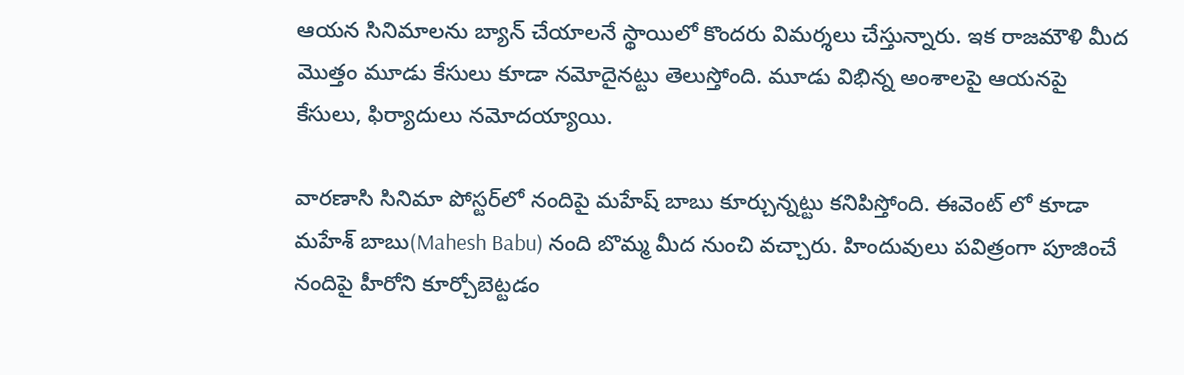ఆయన సినిమాలను బ్యాన్ చేయాలనే స్థాయిలో కొందరు విమర్శలు చేస్తున్నారు. ఇక రాజమౌళి మీద మొత్తం మూడు కేసులు కూడా నమోదైనట్టు తెలుస్తోంది. మూడు విభిన్న అంశాలపై ఆయనపై కేసులు, ఫిర్యాదులు నమోదయ్యాయి.

వారణాసి సినిమా పోస్టర్‌లో నందిపై మహేష్ బాబు కూర్చున్నట్టు కనిపిస్తోంది. ఈవెంట్ లో కూడా మహేశ్ బాబు(Mahesh Babu) నంది బొమ్మ మీద నుంచి వచ్చారు. హిందువులు పవిత్రంగా పూజించే నందిపై హీరోని కూర్చోబెట్టడం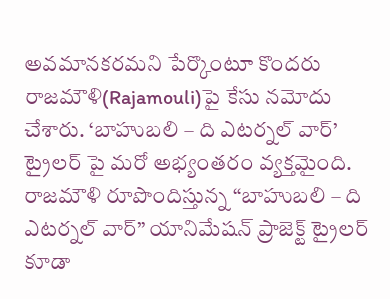అవమానకరమని పేర్కొంటూ కొందరు రాజమౌళి(Rajamouli)పై కేసు నమోదు చేశారు. ‘బాహుబలి – ది ఎటర్నల్ వార్’ ట్రైలర్ పై మరో అభ్యంతరం వ్యక్తమైంది. రాజమౌళి రూపొందిస్తున్న “బాహుబలి – ది ఎటర్నల్ వార్” యానిమేషన్ ప్రాజెక్ట్ ట్రైలర్‌ కూడా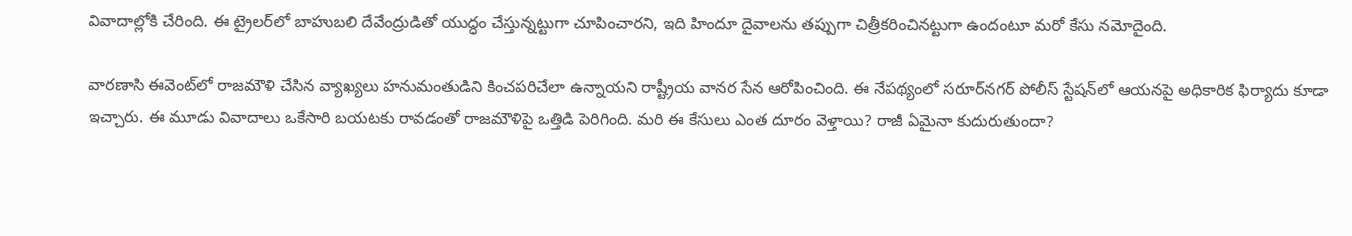వివాదాల్లోకి చేరింది. ఈ ట్రైలర్‌లో బాహుబలి దేవేంద్రుడితో యుద్ధం చేస్తున్నట్టుగా చూపించారని, ఇది హిందూ దైవాలను తప్పుగా చిత్రీకరించినట్టుగా ఉందంటూ మరో కేసు నమోదైంది.

వారణాసి ఈవెంట్‌లో రాజమౌళి చేసిన వ్యాఖ్యలు హనుమంతుడిని కించపరిచేలా ఉన్నాయని రాష్ట్రీయ వానర సేన ఆరోపించింది. ఈ నేపథ్యంలో సరూర్‌నగర్ పోలీస్ స్టేషన్‌లో ఆయనపై అధికారిక ఫిర్యాదు కూడా ఇచ్చారు. ఈ మూడు వివాదాలు ఒకేసారి బయటకు రావడంతో రాజమౌళిపై ఒత్తిడి పెరిగింది. మరి ఈ కేసులు ఎంత దూరం వెళ్తాయి? రాజీ ఏమైనా కుదురుతుందా?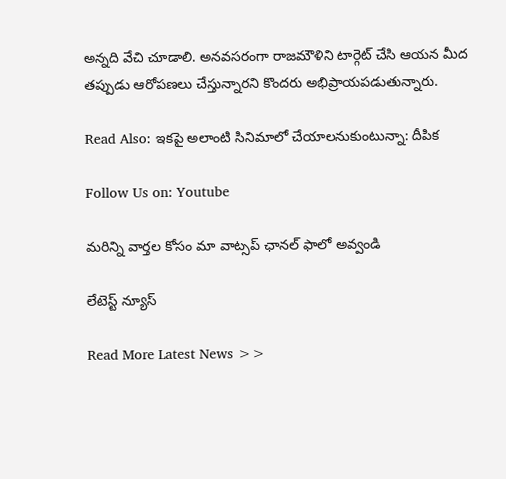అన్నది వేచి చూడాలి. అనవసరంగా రాజమౌళిని టార్గెట్ చేసి ఆయన మీద తప్పుడు ఆరోపణలు చేస్తున్నారని కొందరు అభిప్రాయపడుతున్నారు.

Read Also: ఇకపై అలాంటి సినిమాలో చేయాలనుకుంటున్నా: దీపిక

Follow Us on: Youtube

మ‌రిన్ని వార్త‌ల కోసం మా వాట్స‌ప్ ఛాన‌ల్ ఫాలో అవ్వండి

లేటెస్ట్ న్యూస్‌

Read More Latest News >>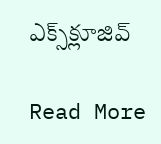ఎక్స్‌క్లూజివ్‌

Read More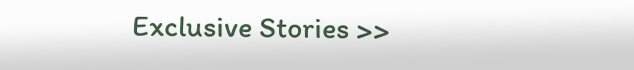Exclusive Stories >>